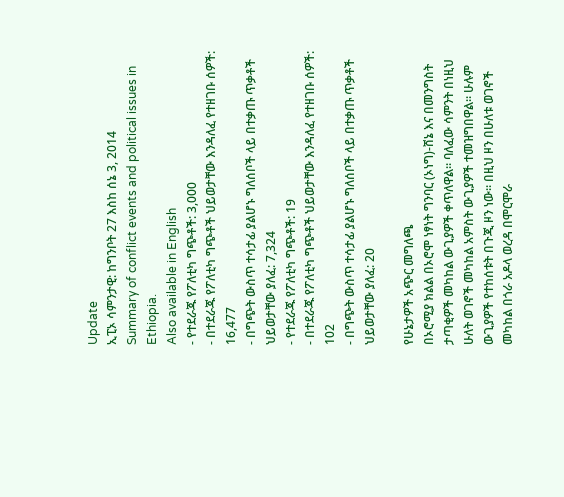Update
ኢፒኦ ሳምንታዊ: ከግንቦት 27 እስከ ሰኔ 3, 2014
Summary of conflict events and political issues in Ethiopia.
Also available in English
- የተደራጁ የፖለቲካ ግጭቶች: 3,000
- በተደራጁ የፖለቲካ ግጭቶች ህይወታቸው እንዳለፈ የተዘገቡ ሰዎች: 16,477
- በግጭት ውስጥ ተሳታፊ ያልሆኑ ግለሰቦች ላይ በተቃጡ ጥቃቶች ህይወታቸው ያለፈ: 7,324
- የተደራጁ የፖለቲካ ግጭቶች: 19
- በተደራጁ የፖለቲካ ግጭቶች ህይወታቸው እንዳለፈ የተዘገቡ ሰዎች: 102
- በግጭት ውስጥ ተሳታፊ ያልሆኑ ግለሰቦች ላይ በተቃጡ ጥቃቶች ህይወታቸው ያለፈ: 20

የሁኔታዎች አጭር መግለጫ
በኦሮሚያ ክልል በኦሮሞ ነፃነት ግንባር (ኦነግ)-ሸኔ እና በመንግስት ታጣቂዎች መካከል ውጊያዎች ቀጥለዋል። ባለፈው ሳምንት በነዚህ ሁለት ወገኖች መካከል አምስት ውጊያዎች ተመዝግበዋል። ሁሉም ውጊያዎች የተከሰቱት በጉጂ ዞን ነው። በዚህ ዞን በሁለቱ ወገኖች መካከል በጎራ አዶላ ወረዳ በሞርሞራ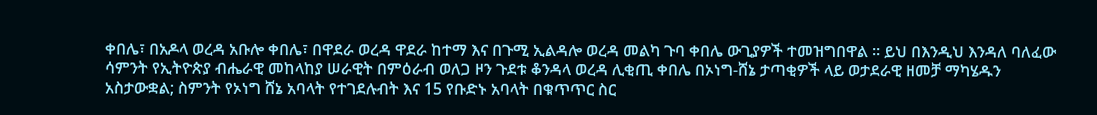ቀበሌ፣ በአዶላ ወረዳ አቡሎ ቀበሌ፣ በዋደራ ወረዳ ዋደራ ከተማ እና በጉሚ ኢልዳሎ ወረዳ መልካ ጉባ ቀበሌ ውጊያዎች ተመዝግበዋል ። ይህ በእንዲህ እንዳለ ባለፈው ሳምንት የኢትዮጵያ ብሔራዊ መከላከያ ሠራዊት በምዕራብ ወለጋ ዞን ጉደቱ ቆንዳላ ወረዳ ሊቂጢ ቀበሌ በኦነግ-ሸኔ ታጣቂዎች ላይ ወታደራዊ ዘመቻ ማካሄዱን አስታውቋል; ስምንት የኦነግ ሸኔ አባላት የተገደሉብት እና 15 የቡድኑ አባላት በቁጥጥር ስር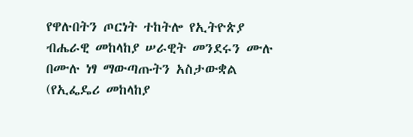የዋሉበትን ጦርነት ተከትሎ የኢትዮጵያ ብሔራዊ መከላከያ ሠራዊት መንደሩን ሙሉ በሙሉ ነፃ ማውጣጡትን አስታውቋል (የኢፌዴሪ መከላከያ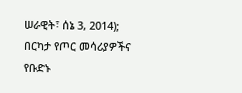ሠራዊት፣ ሰኔ 3, 2014); በርካታ የጦር መሳሪያዎችና የቡድኑ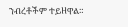ንብረቶችም ተይዘዋል።